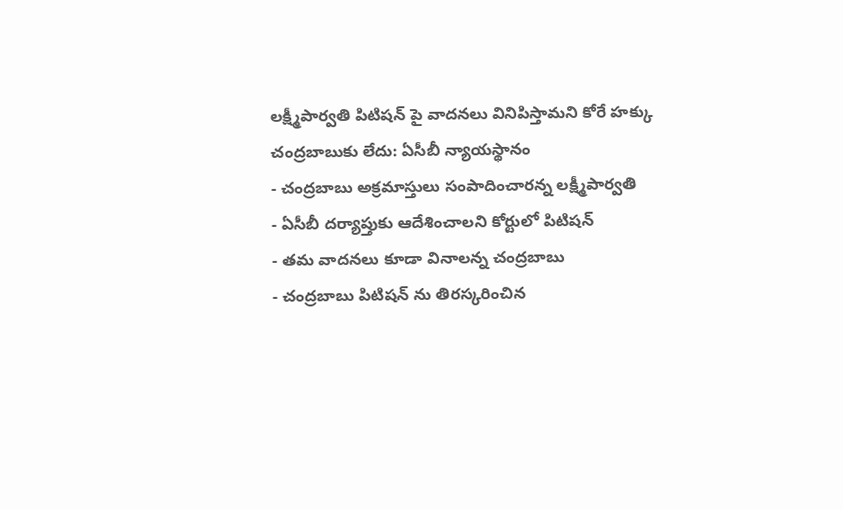లక్ష్మీపార్వతి పిటిషన్ పై వాదనలు వినిపిస్తామని కోరే హక్కు చంద్రబాబుకు లేదు: ఏసీబీ న్యాయస్థానం
- చంద్రబాబు అక్రమాస్తులు సంపాదించారన్న లక్ష్మీపార్వతి
- ఏసీబీ దర్యాప్తుకు ఆదేశించాలని కోర్టులో పిటిషన్
- తమ వాదనలు కూడా వినాలన్న చంద్రబాబు
- చంద్రబాబు పిటిషన్ ను తిరస్కరించిన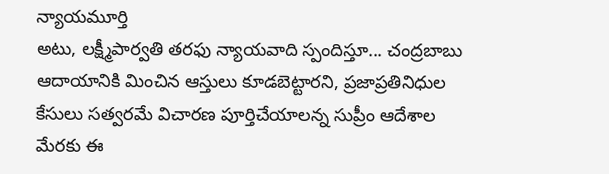న్యాయమూర్తి
అటు, లక్ష్మీపార్వతి తరఫు న్యాయవాది స్పందిస్తూ... చంద్రబాబు ఆదాయానికి మించిన ఆస్తులు కూడబెట్టారని, ప్రజాప్రతినిధుల కేసులు సత్వరమే విచారణ పూర్తిచేయాలన్న సుప్రీం ఆదేశాల మేరకు ఈ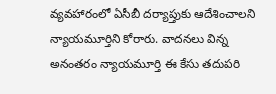వ్యవహారంలో ఏసీబీ దర్యాప్తుకు ఆదేశించాలని న్యాయమూర్తిని కోరారు. వాదనలు విన్న అనంతరం న్యాయమూర్తి ఈ కేసు తదుపరి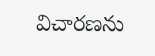విచారణను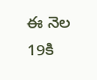ఈ నెల 19కి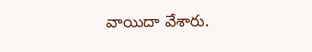వాయిదా వేశారు.